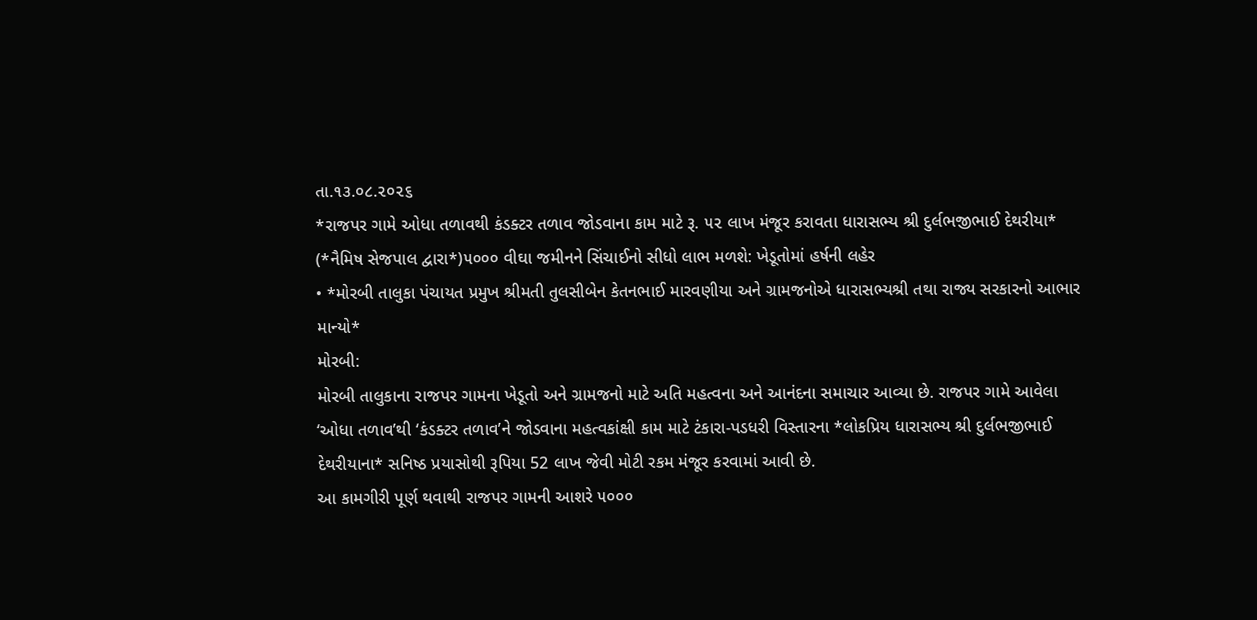તા.૧૩.૦૮.૨૦૨૬
*રાજપર ગામે ઓધા તળાવથી કંડક્ટર તળાવ જોડવાના કામ માટે રૂ. ૫૨ લાખ મંજૂર કરાવતા ધારાસભ્ય શ્રી દુર્લભજીભાઈ દેથરીયા*
(*નૈમિષ સેજપાલ દ્વારા*)૫૦૦૦ વીઘા જમીનને સિંચાઈનો સીધો લાભ મળશે: ખેડૂતોમાં હર્ષની લહેર
• *મોરબી તાલુકા પંચાયત પ્રમુખ શ્રીમતી તુલસીબેન કેતનભાઈ મારવણીયા અને ગ્રામજનોએ ધારાસભ્યશ્રી તથા રાજ્ય સરકારનો આભાર માન્યો*
મોરબી:
મોરબી તાલુકાના રાજપર ગામના ખેડૂતો અને ગ્રામજનો માટે અતિ મહત્વના અને આનંદના સમાચાર આવ્યા છે. રાજપર ગામે આવેલા ‘ઓધા તળાવ’થી ‘કંડક્ટર તળાવ’ને જોડવાના મહત્વકાંક્ષી કામ માટે ટંકારા-પડધરી વિસ્તારના *લોકપ્રિય ધારાસભ્ય શ્રી દુર્લભજીભાઈ દેથરીયાના* સનિષ્ઠ પ્રયાસોથી રૂપિયા 52 લાખ જેવી મોટી રકમ મંજૂર કરવામાં આવી છે.
આ કામગીરી પૂર્ણ થવાથી રાજપર ગામની આશરે ૫૦૦૦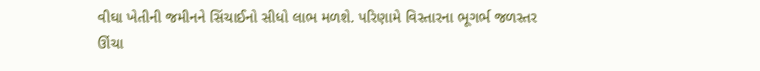વીઘા ખેતીની જમીનને સિંચાઈનો સીધો લાભ મળશે. પરિણામે વિસ્તારના ભૂગર્ભ જળસ્તર ઊંચા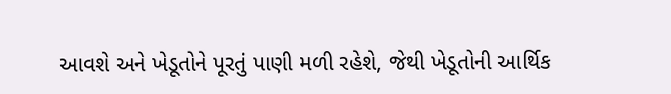આવશે અને ખેડૂતોને પૂરતું પાણી મળી રહેશે, જેથી ખેડૂતોની આર્થિક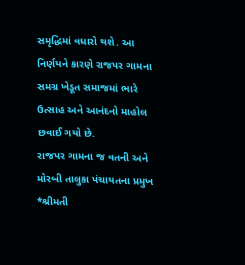સમૃદ્ધિમાં વધારો થશે. આ નિર્ણયને કારણે રાજપર ગામના સમગ્ર ખેડૂત સમાજમાં ભારે ઉત્સાહ અને આનંદનો માહોલ છવાઈ ગયો છે.
રાજપર ગામના જ વતની અને મોરબી તાલુકા પંચાયતના પ્રમુખ *શ્રીમતી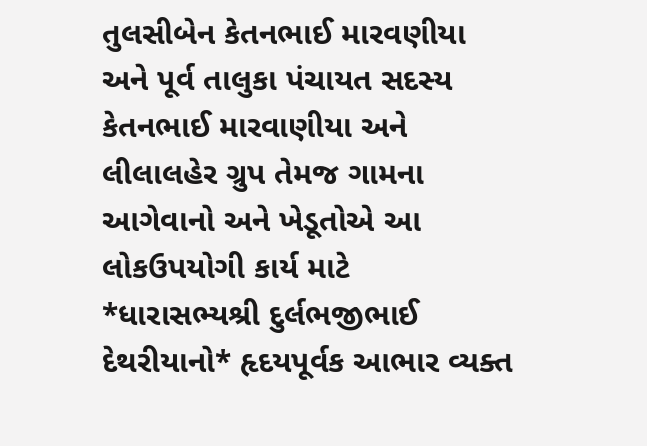તુલસીબેન કેતનભાઈ મારવણીયા અને પૂર્વ તાલુકા પંચાયત સદસ્ય કેતનભાઈ મારવાણીયા અને લીલાલહેર ગ્રુપ તેમજ ગામના આગેવાનો અને ખેડૂતોએ આ લોકઉપયોગી કાર્ય માટે *ધારાસભ્યશ્રી દુર્લભજીભાઈ દેથરીયાનો* હૃદયપૂર્વક આભાર વ્યક્ત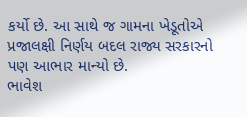કર્યો છે. આ સાથે જ ગામના ખેડૂતોએ પ્રજાલક્ષી નિર્ણય બદલ રાજ્ય સરકારનો પણ આભાર માન્યો છે.
ભાવેશ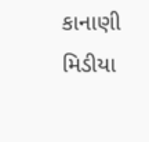કાનાણી
મિડીયા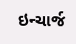ઇન્ચાર્જ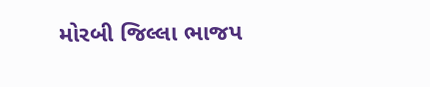મોરબી જિલ્લા ભાજપ